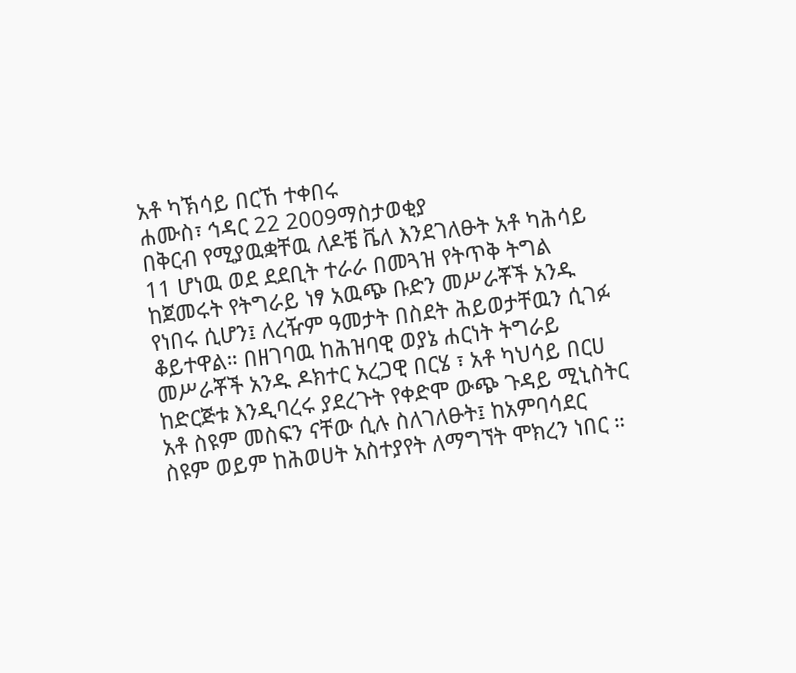አቶ ካኽሳይ በርኸ ተቀበሩ
ሐሙስ፣ ኅዳር 22 2009ማስታወቂያ
በቅርብ የሚያዉቋቸዉ ለዶቼ ቬለ እንደገለፁት አቶ ካሕሳይ 11 ሆነዉ ወደ ደደቢት ተራራ በመጓዝ የትጥቅ ትግል ከጀመሩት የትግራይ ነፃ አዉጭ ቡድን መሥራቾች አንዱ የነበሩ ሲሆን፤ ለረዥም ዓመታት በስደት ሕይወታቸዉን ሲገፉ ቆይተዋል። በዘገባዉ ከሕዝባዊ ወያኔ ሐርነት ትግራይ መሥራቾች አንዱ ዶክተር አረጋዊ በርሄ ፣ አቶ ካህሳይ በርሀ ከድርጅቱ እንዲባረሩ ያደረጉት የቀድሞ ውጭ ጉዳይ ሚኒስትር አቶ ስዩም መስፍን ናቸው ሲሉ ስለገለፁት፤ ከአምባሳደር ስዩም ወይም ከሕወሀት አስተያየት ለማግኘት ሞክረን ነበር ።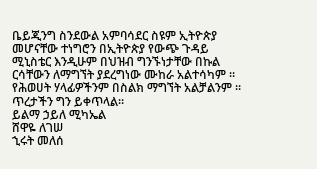ቤይጂንግ ስንደውል አምባሳደር ስዩም ኢትዮጵያ መሆናቸው ተነግሮን በኢትዮጵያ የውጭ ጉዳይ ሚኒስቴር እንዲሁም በህዝብ ግንኙነታቸው በኩል ርሳቸውን ለማግኘት ያደረግነው ሙከራ አልተሳካም ። የሕወሀት ሃላፊዎችንም በስልክ ማግኘት አልቻልንም ። ጥረታችን ግን ይቀጥላል።
ይልማ ኃይለ ሚካኤል
ሸዋዬ ለገሠ
ኂሩት መለሰ